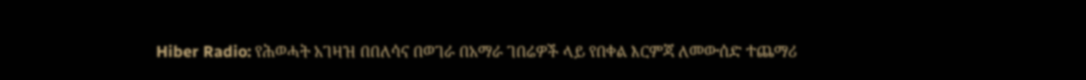Hiber Radio: የሕወሓት አገዛዝ በበለሳና በወገራ በአማራ ገበሬዎች ላይ የበቀል እርምጃ ለመውሰድ ተጨማሪ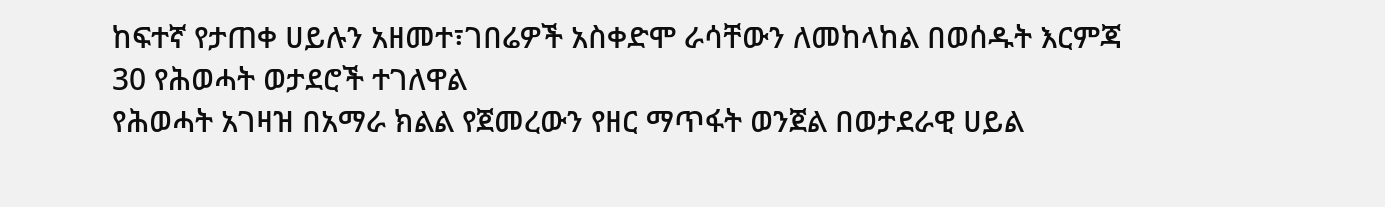ከፍተኛ የታጠቀ ሀይሉን አዘመተ፣ገበሬዎች አስቀድሞ ራሳቸውን ለመከላከል በወሰዱት እርምጃ 30 የሕወሓት ወታደሮች ተገለዋል
የሕወሓት አገዛዝ በአማራ ክልል የጀመረውን የዘር ማጥፋት ወንጀል በወታደራዊ ሀይል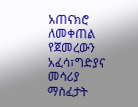አጠናክሮ ለመቀጠል የጀመረውን አፈሳ፣ግድያና መሳሪያ ማስፈታት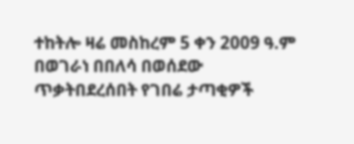ተከትሎ ዛሬ መስከረም 5 ቀን 2009 ዓ.ም በወገራነ በበለሳ በወሰደው ጥቃትበደረሰበት የገበሬ ታጣቂዎች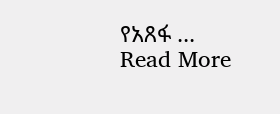የአጸፋ …
Read More